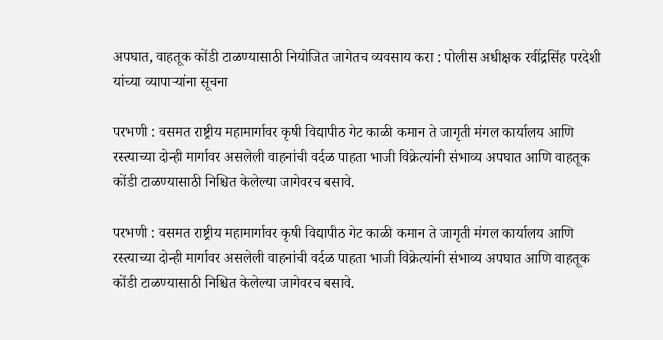अपघात, वाहतूक कोंडी टाळण्यासाठी नियोजित जागेतच व्यवसाय करा : पोलीस अधीक्षक रवींद्रसिंह परदेशी यांच्या व्यापाऱ्यांना सूचना

परभणी : वसमत राष्ट्रीय महामार्गावर कृषी विद्यापीठ गेट काळी कमान ते जागृती मंगल कार्यालय आणि रस्त्याच्या दोन्ही मार्गावर असलेली वाहनांची वर्दळ पाहता भाजी विक्रेत्यांनी संभाव्य अपघात आणि वाहतूक कोंडी टाळण्यासाठी निश्चित केलेल्या जागेवरच बसावे.

परभणी : वसमत राष्ट्रीय महामार्गावर कृषी विद्यापीठ गेट काळी कमान ते जागृती मंगल कार्यालय आणि रस्त्याच्या दोन्ही मार्गावर असलेली वाहनांची वर्दळ पाहता भाजी विक्रेत्यांनी संभाव्य अपघात आणि वाहतूक कोंडी टाळण्यासाठी निश्चित केलेल्या जागेवरच बसावे.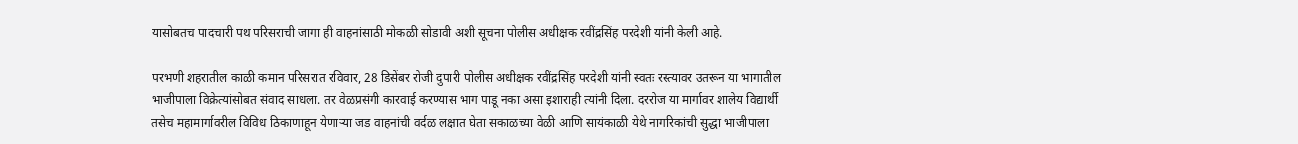यासोबतच पादचारी पथ परिसराची जागा ही वाहनांसाठी मोकळी सोडावी अशी सूचना पोलीस अधीक्षक रवींद्रसिंह परदेशी यांनी केली आहे.

परभणी शहरातील काळी कमान परिसरात रविवार, 28 डिसेंबर रोजी दुपारी पोलीस अधीक्षक रवींद्रसिंह परदेशी यांनी स्वतः रस्त्यावर उतरून या भागातील भाजीपाला विक्रेत्यांसोबत संवाद साधला. तर वेळप्रसंगी कारवाई करण्यास भाग पाडू नका असा इशाराही त्यांनी दिला. दररोज या मार्गावर शालेय विद्यार्थी तसेच महामार्गावरील विविध ठिकाणाहून येणाऱ्या जड वाहनांची वर्दळ लक्षात घेता सकाळच्या वेळी आणि सायंकाळी येथे नागरिकांची सुद्धा भाजीपाला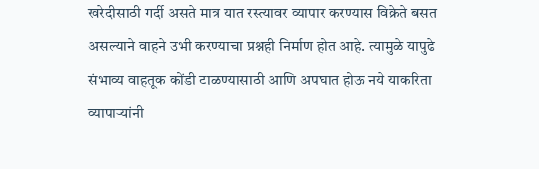खरेदीसाठी गर्दी असते मात्र यात रस्त्यावर व्यापार करण्यास विक्रेते बसत असल्याने वाहने उभी करण्याचा प्रश्नही निर्माण होत आहे. त्यामुळे यापुढे संभाव्य वाहतूक कोंडी टाळण्यासाठी आणि अपघात होऊ नये याकरिता व्यापाऱ्यांनी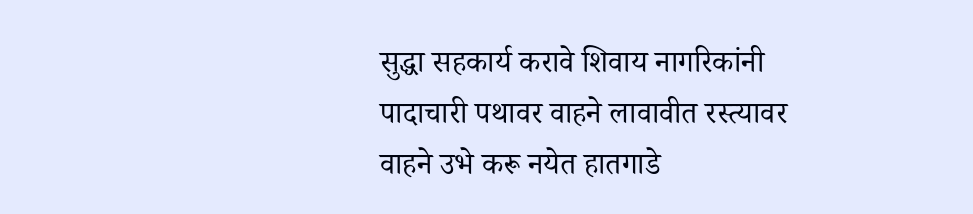सुद्धा सहकार्य करावे शिवाय नागरिकांनी पादाचारी पथावर वाहने लावावीत रस्त्यावर वाहने उभे करू नयेत हातगाडे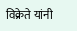विक्रेते यांनी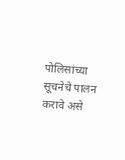पोलिसांच्या सूचनेचे पालन करावे असे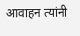आवाहन त्यांनी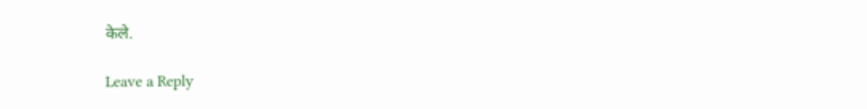केले.

Leave a Reply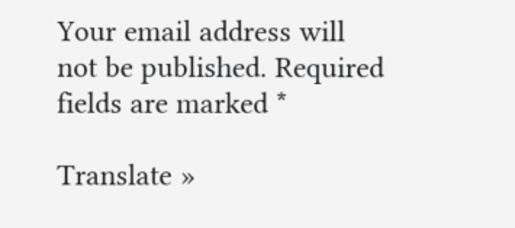Your email address will not be published. Required fields are marked *

Translate »